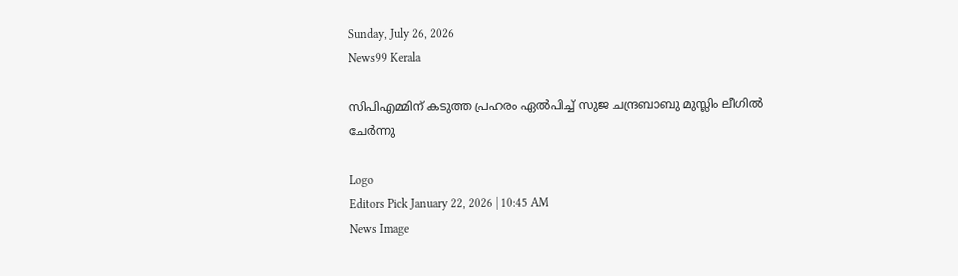Sunday, July 26, 2026
News99 Kerala

സിപിഎമ്മിന് കടുത്ത പ്രഹരം ഏൽപിച്ച് സുജ ചന്ദ്രബാബു മുസ്ലിം ലീഗിൽ ചേർന്നു

Logo
Editors Pick January 22, 2026 | 10:45 AM
News Image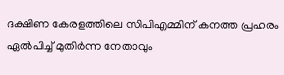ദക്ഷിണ കേരളത്തിലെ സിപിഎമ്മിന് കനത്ത പ്രഹരം ഏൽപിച്ച് മുതിര്‍ന്ന നേതാവും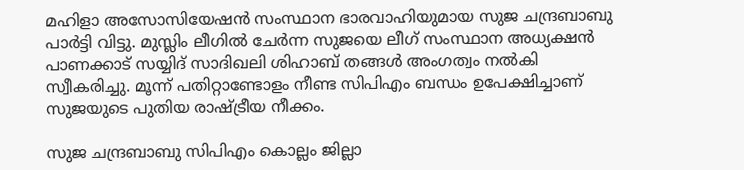മഹിളാ അസോസിയേഷന്‍ സംസ്ഥാന ഭാരവാഹിയുമായ സുജ ചന്ദ്രബാബു പാര്‍ട്ടി വിട്ടു. മുസ്ലിം ലീഗില്‍ ചേര്‍ന്ന സുജയെ ലീഗ് സംസ്ഥാന അധ്യക്ഷന്‍ പാണക്കാട് സയ്യിദ് സാദിഖലി ശിഹാബ് തങ്ങള്‍ അംഗത്വം നല്‍കി സ്വീകരിച്ചു. മൂന്ന് പതിറ്റാണ്ടോളം നീണ്ട സിപിഎം ബന്ധം ഉപേക്ഷിച്ചാണ് സുജയുടെ പുതിയ രാഷ്ട്രീയ നീക്കം.

സുജ ചന്ദ്രബാബു സിപിഎം കൊല്ലം ജില്ലാ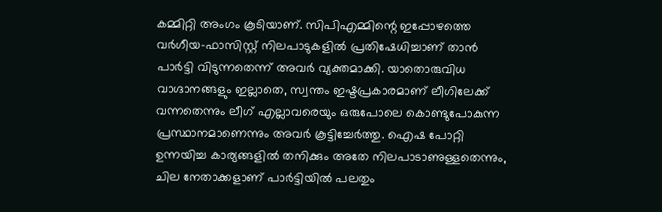കമ്മിറ്റി അംഗം കൂടിയാണ്. സിപിഎമ്മിന്റെ ഇപ്പോഴത്തെ വര്‍ഗീയ-ഫാസിസ്റ്റ് നിലപാടുകളില്‍ പ്രതിഷേധിച്ചാണ് താന്‍ പാര്‍ട്ടി വിടുന്നതെന്ന് അവര്‍ വ്യക്തമാക്കി. യാതൊരുവിധ വാഗ്ദാനങ്ങളും ഇല്ലാതെ, സ്വന്തം ഇഷ്ടപ്രകാരമാണ് ലീഗിലേക്ക് വന്നതെന്നും ലീഗ് എല്ലാവരെയും ഒരുപോലെ കൊണ്ടുപോകുന്ന പ്രസ്ഥാനമാണെന്നും അവര്‍ കൂട്ടിച്ചേര്‍ത്തു. ഐഷ പോറ്റി ഉന്നയിച്ച കാര്യങ്ങളില്‍ തനിക്കും അതേ നിലപാടാണുള്ളതെന്നും, ചില നേതാക്കളാണ് പാര്‍ട്ടിയില്‍ പലതും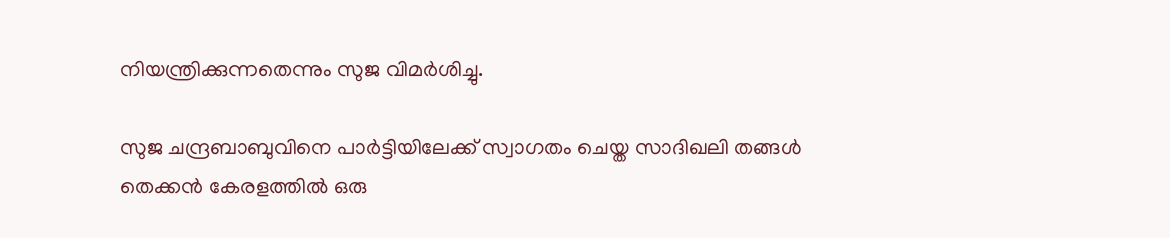നിയന്ത്രിക്കുന്നതെന്നും സുജ വിമര്‍ശിച്ചു.

സുജ ചന്ദ്രബാബുവിനെ പാര്‍ട്ടിയിലേക്ക് സ്വാഗതം ചെയ്ത സാദിഖലി തങ്ങൾ തെക്കന്‍ കേരളത്തില്‍ ഒരു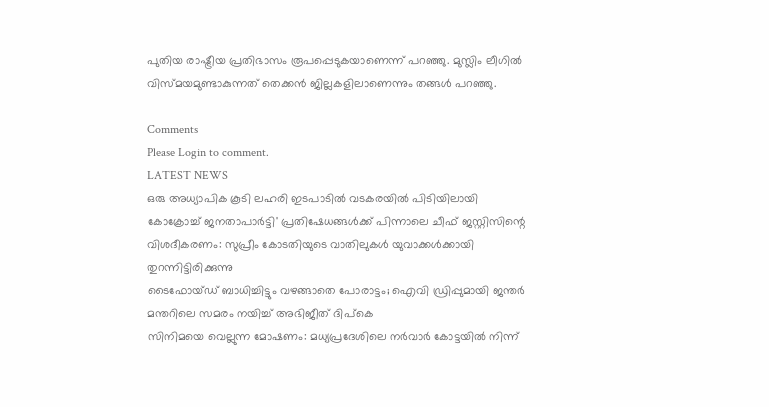പുതിയ രാഷ്ട്രീയ പ്രതിഭാസം രൂപപ്പെടുകയാണെന്ന് പറഞ്ഞു. മുസ്ലിം ലീഗില്‍ വിസ്മയമുണ്ടാകുന്നത് തെക്കന്‍ ജില്ലകളിലാണെന്നും തങ്ങള്‍ പറഞ്ഞു.

Comments
Please Login to comment.
LATEST NEWS
ഒരു അധ്യാപിക കൂടി ലഹരി ഇടപാടിൽ വടകരയിൽ പിടിയിലായി
കോക്രോച്ച് ജനതാപാർട്ടി' പ്രതിഷേധങ്ങൾക്ക് പിന്നാലെ ചീഫ് ജസ്റ്റിസിന്റെ വിശദീകരണം: സുപ്രീം കോടതിയുടെ വാതിലുകൾ യുവാക്കൾക്കായി തുറന്നിട്ടിരിക്കുന്നു
ടൈഫോയ്ഡ് ബാധിച്ചിട്ടും വഴങ്ങാതെ പോരാട്ടം; ഐവി ഡ്രിപ്പുമായി ജന്തർ മന്തറിലെ സമരം നയിച്ച് അഭിജീത് ദിപ്‌കെ
സിനിമയെ വെല്ലുന്ന മോഷണം: മധ്യപ്രദേശിലെ നർവാർ കോട്ടയിൽ നിന്ന്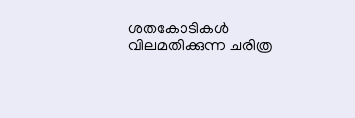ശതകോടികൾ വിലമതിക്കുന്ന ചരിത്ര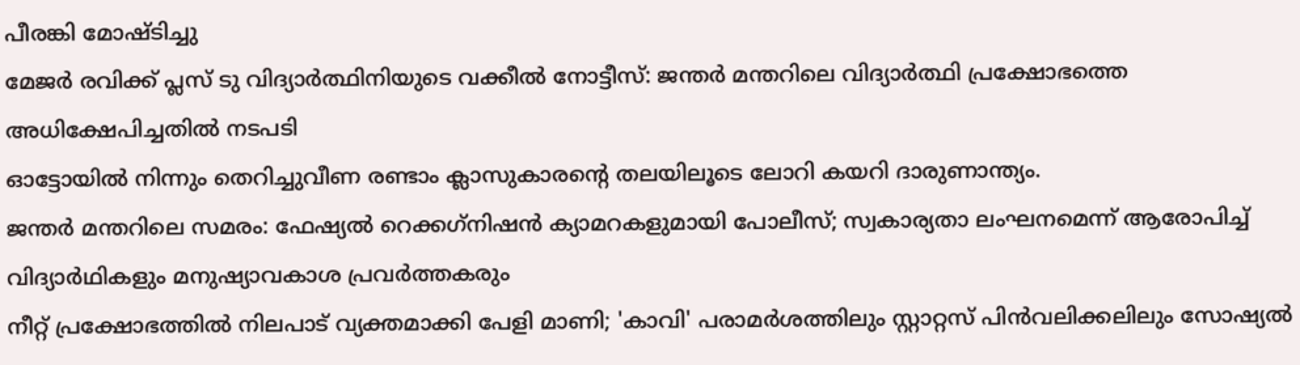പീരങ്കി മോഷ്ടിച്ചു
മേജർ രവിക്ക് പ്ലസ് ടു വിദ്യാർത്ഥിനിയുടെ വക്കീൽ നോട്ടീസ്: ജന്തർ മന്തറിലെ വിദ്യാർത്ഥി പ്രക്ഷോഭത്തെ അധിക്ഷേപിച്ചതിൽ നടപടി
ഓട്ടോയിൽ നിന്നും തെറിച്ചുവീണ രണ്ടാം ക്ലാസുകാരന്റെ തലയിലൂടെ ലോറി കയറി ദാരുണാന്ത്യം.
ജന്തർ മന്തറിലെ സമരം: ഫേഷ്യൽ റെക്കഗ്‌നിഷൻ ക്യാമറകളുമായി പോലീസ്; സ്വകാര്യതാ ലംഘനമെന്ന് ആരോപിച്ച് വിദ്യാർഥികളും മനുഷ്യാവകാശ പ്രവർത്തകരും
നീറ്റ് പ്രക്ഷോഭത്തിൽ നിലപാട് വ്യക്തമാക്കി പേളി മാണി; 'കാവി' പരാമർശത്തിലും സ്റ്റാറ്റസ് പിൻവലിക്കലിലും സോഷ്യൽ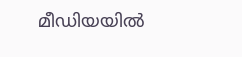മീഡിയയിൽ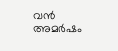വൻ അമർഷം